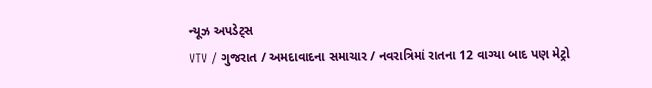ન્યૂઝ અપડેટ્સ
VTV / ગુજરાત / અમદાવાદના સમાચાર / નવરાત્રિમાં રાતના 12 વાગ્યા બાદ પણ મેટ્રો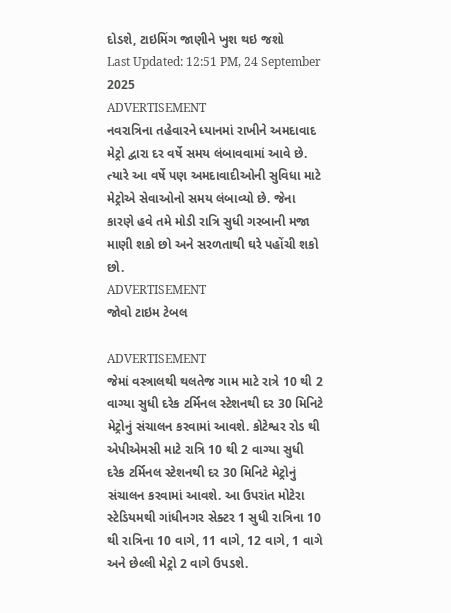દોડશે, ટાઇમિંગ જાણીને ખુશ થઇ જશો
Last Updated: 12:51 PM, 24 September 2025
ADVERTISEMENT
નવરાત્રિના તહેવારને ધ્યાનમાં રાખીને અમદાવાદ મેટ્રો દ્વારા દર વર્ષે સમય લંબાવવામાં આવે છે. ત્યારે આ વર્ષે પણ અમદાવાદીઓની સુવિધા માટે મેટ્રોએ સેવાઓનો સમય લંબાવ્યો છે. જેના કારણે હવે તમે મોડી રાત્રિ સુધી ગરબાની મજા માણી શકો છો અને સરળતાથી ઘરે પહોંચી શકો છો.
ADVERTISEMENT
જોવો ટાઇમ ટેબલ

ADVERTISEMENT
જેમાં વસ્ત્રાલથી થલતેજ ગામ માટે રાત્રે 10 થી 2 વાગ્યા સુધી દરેક ટર્મિનલ સ્ટેશનથી દર 30 મિનિટે મેટ્રોનું સંચાલન કરવામાં આવશે. કોટેશ્વર રોડ થી એપીએમસી માટે રાત્રિ 10 થી 2 વાગ્યા સુધી દરેક ટર્મિનલ સ્ટેશનથી દર 30 મિનિટે મેટ્રોનું સંચાલન કરવામાં આવશે. આ ઉપરાંત મોટેરા સ્ટેડિયમથી ગાંધીનગર સેક્ટર 1 સુધી રાત્રિના 10 થી રાત્રિના 10 વાગે, 11 વાગે, 12 વાગે, 1 વાગે અને છેલ્લી મેટ્રો 2 વાગે ઉપડશે.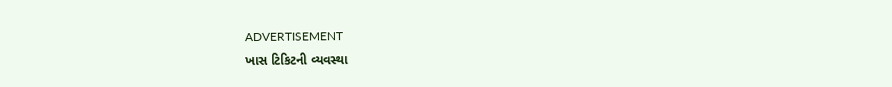ADVERTISEMENT
ખાસ ટિકિટની વ્યવસ્થા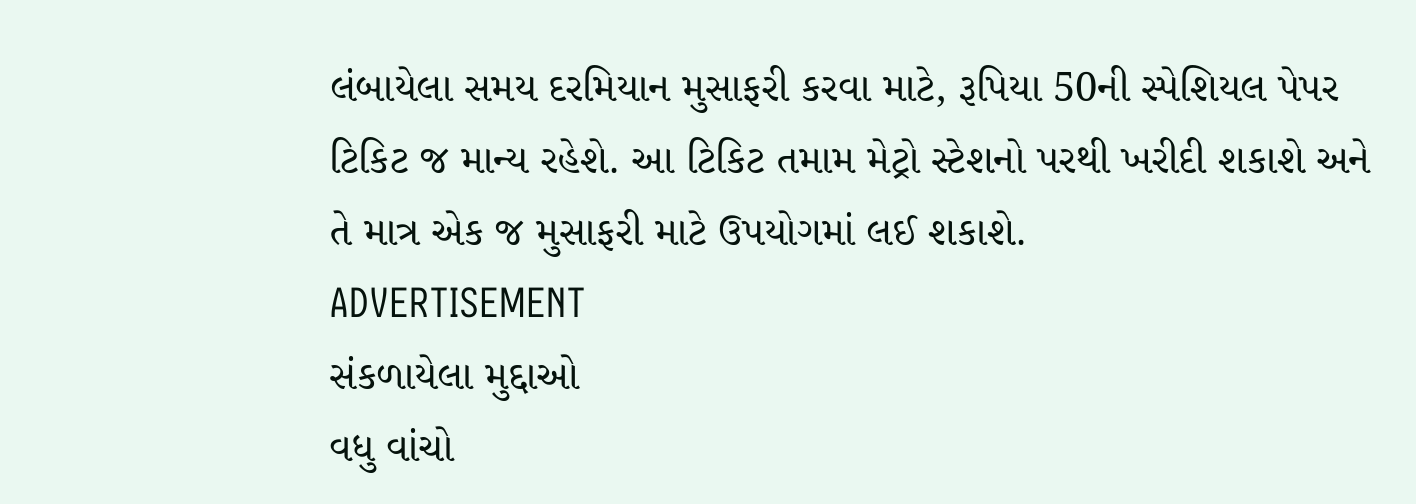લંબાયેલા સમય દરમિયાન મુસાફરી કરવા માટે, રૂપિયા 50ની સ્પેશિયલ પેપર ટિકિટ જ માન્ય રહેશે. આ ટિકિટ તમામ મેટ્રો સ્ટેશનો પરથી ખરીદી શકાશે અને તે માત્ર એક જ મુસાફરી માટે ઉપયોગમાં લઈ શકાશે.
ADVERTISEMENT
સંકળાયેલા મુદ્દાઓ
વધુ વાંચો